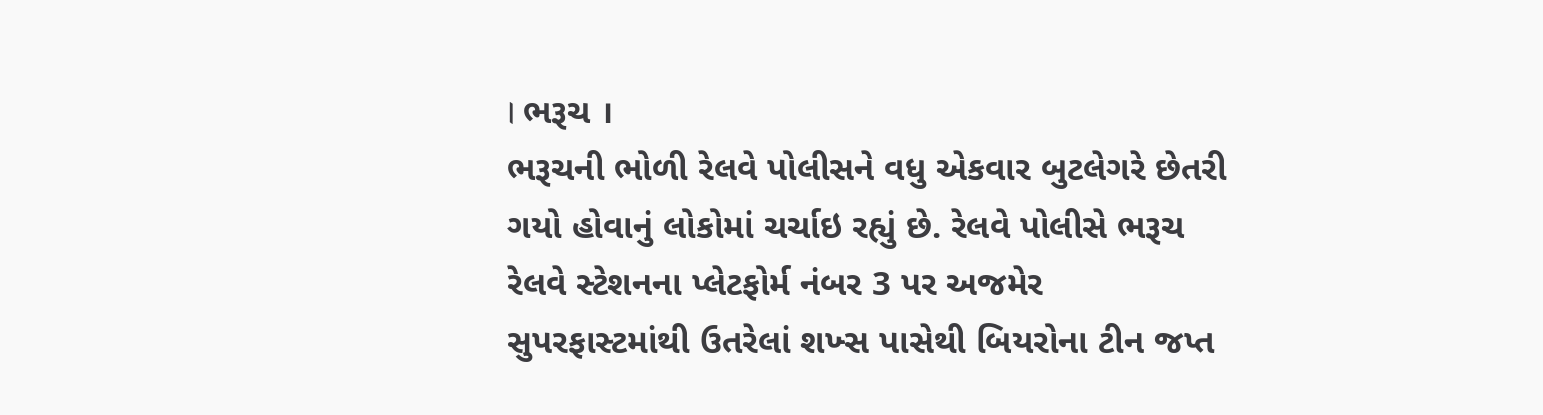। ભરૂચ ।
ભરૂચની ભોળી રેલવે પોલીસને વધુ એકવાર બુટલેગરે છેતરી ગયો હોવાનું લોકોમાં ચર્ચાઇ રહ્યું છે. રેલવે પોલીસે ભરૂચ રેલવે સ્ટેશનના પ્લેટફોર્મ નંબર 3 પર અજમેર સુપરફાસ્ટમાંથી ઉતરેલાં શખ્સ પાસેથી બિયરોના ટીન જપ્ત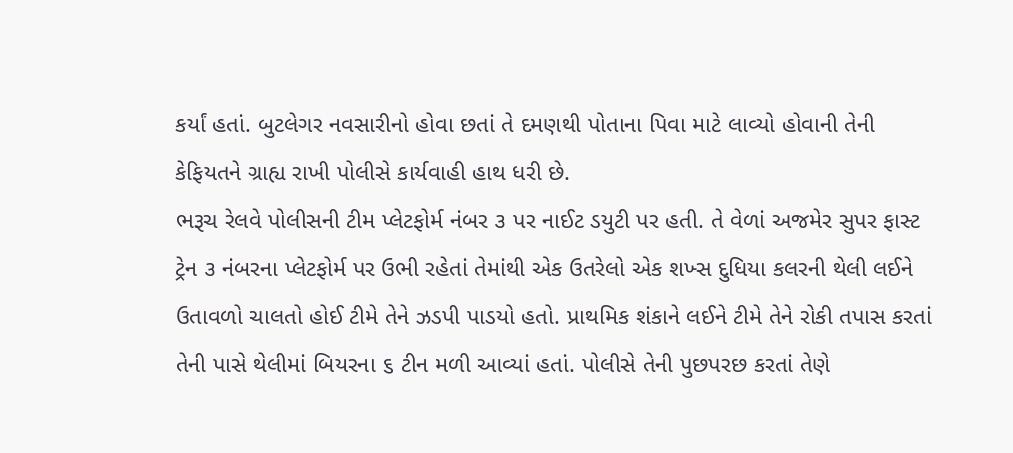કર્યાં હતાં. બુટલેગર નવસારીનો હોવા છતાં તે દમણથી પોતાના પિવા માટે લાવ્યો હોવાની તેની કેફિયતને ગ્રાહ્ય રાખી પોલીસે કાર્યવાહી હાથ ધરી છે.
ભરૂચ રેલવે પોલીસની ટીમ પ્લેટફોર્મ નંબર ૩ પર નાઈટ ડયુટી પર હતી. તે વેળાં અજમેર સુપર ફાસ્ટ ટ્રેન ૩ નંબરના પ્લેટફોર્મ પર ઉભી રહેતાં તેમાંથી એક ઉતરેલો એક શખ્સ દુધિયા કલરની થેલી લઈને ઉતાવળો ચાલતો હોઈ ટીમે તેને ઝડપી પાડયો હતો. પ્રાથમિક શંકાને લઈને ટીમે તેને રોકી તપાસ કરતાં તેની પાસે થેલીમાં બિયરના ૬ ટીન મળી આવ્યાં હતાં. પોલીસે તેની પુછપરછ કરતાં તેણે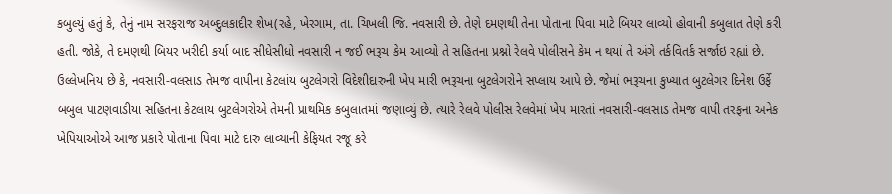કબુલ્યું હતું કે, તેનું નામ સરફરાજ અબ્દુલકાદીર શેખ(રહે, ખેરગામ, તા. ચિખલી જિ. નવસારી છે. તેણે દમણથી તેના પોતાના પિવા માટે બિયર લાવ્યો હોવાની કબુલાત તેણે કરી હતી. જોકે, તે દમણથી બિયર ખરીદી કર્યા બાદ સીધેસીધો નવસારી ન જઈ ભરૂચ કેમ આવ્યો તે સહિતના પ્રશ્નો રેલવે પોલીસને કેમ ન થયાં તે અંગે તર્કવિતર્ક સર્જાઇ રહ્યાં છે.
ઉલ્લેખનિય છે કે, નવસારી-વલસાડ તેમજ વાપીના કેટલાંય બુટલેગરો વિદેશીદારુની ખેપ મારી ભરૂચના બુટલેગરોને સપ્લાય આપે છે. જેમાં ભરૂચના કુખ્યાત બુટલેગર દિનેશ ઉર્ફે બબુલ પાટણવાડીયા સહિતના કેટલાય બુટલેગરોએ તેમની પ્રાથમિક કબુલાતમાં જણાવ્યું છે. ત્યારે રેલવે પોલીસ રેલવેમાં ખેપ મારતાં નવસારી-વલસાડ તેમજ વાપી તરફના અનેક ખેપિયાઓએ આજ પ્રકારે પોતાના પિવા માટે દારુ લાવ્યાની કેફિયત રજૂ કરે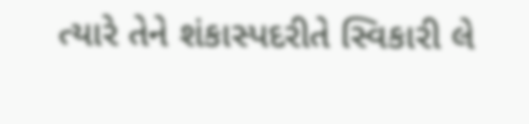ત્યારે તેને શંકાસ્પદરીતે સ્વિકારી લે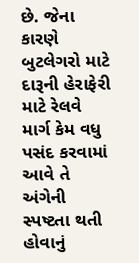છે. જેના કારણે બુટલેગરો માટે દારૂની હેરાફેરી માટે રેલવે માર્ગ કેમ વધુ પસંદ કરવામાં આવે તે અંગેની સ્પષ્ટતા થતી હોવાનું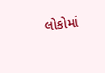લોકોમાં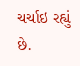ચર્ચાઇ રહ્યું છે.